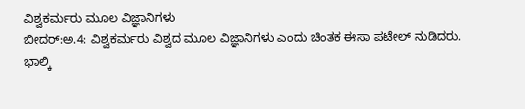ವಿಶ್ವಕರ್ಮರು ಮೂಲ ವಿಜ್ಞಾನಿಗಳು
ಬೀದರ್:ಅ.4: ವಿಶ್ವಕರ್ಮರು ವಿಶ್ವದ ಮೂಲ ವಿಜ್ಞಾನಿಗಳು ಎಂದು ಚಿಂತಕ ಈಸಾ ಪಟೇಲ್ ನುಡಿದರು.
ಭಾಲ್ಕಿ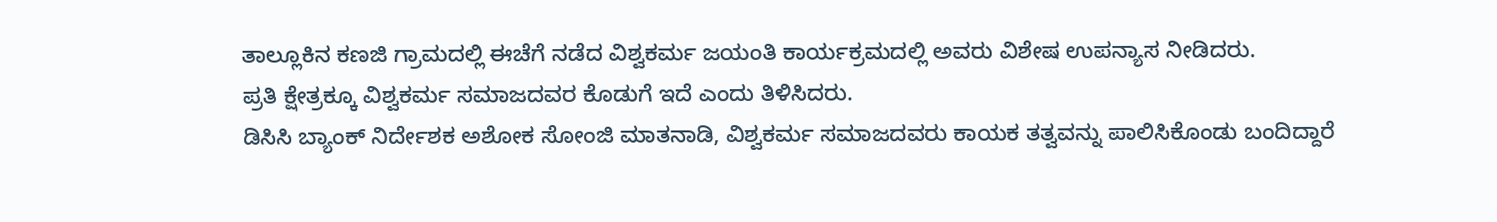ತಾಲ್ಲೂಕಿನ ಕಣಜಿ ಗ್ರಾಮದಲ್ಲಿ ಈಚೆಗೆ ನಡೆದ ವಿಶ್ವಕರ್ಮ ಜಯಂತಿ ಕಾರ್ಯಕ್ರಮದಲ್ಲಿ ಅವರು ವಿಶೇಷ ಉಪನ್ಯಾಸ ನೀಡಿದರು.
ಪ್ರತಿ ಕ್ಷೇತ್ರಕ್ಕೂ ವಿಶ್ವಕರ್ಮ ಸಮಾಜದವರ ಕೊಡುಗೆ ಇದೆ ಎಂದು ತಿಳಿಸಿದರು.
ಡಿಸಿಸಿ ಬ್ಯಾಂಕ್ ನಿರ್ದೇಶಕ ಅಶೋಕ ಸೋಂಜಿ ಮಾತನಾಡಿ, ವಿಶ್ವಕರ್ಮ ಸಮಾಜದವರು ಕಾಯಕ ತತ್ವವನ್ನು ಪಾಲಿಸಿಕೊಂಡು ಬಂದಿದ್ದಾರೆ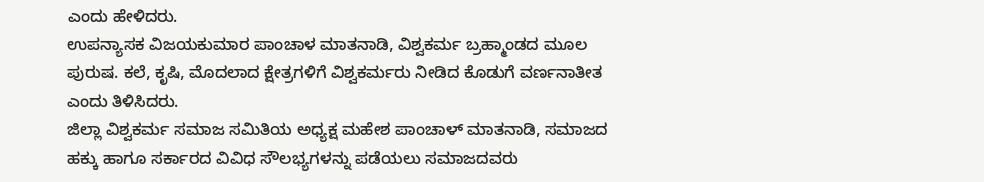ಎಂದು ಹೇಳಿದರು.
ಉಪನ್ಯಾಸಕ ವಿಜಯಕುಮಾರ ಪಾಂಚಾಳ ಮಾತನಾಡಿ, ವಿಶ್ವಕರ್ಮ ಬ್ರಹ್ಮಾಂಡದ ಮೂಲ ಪುರುಷ. ಕಲೆ, ಕೃಷಿ, ಮೊದಲಾದ ಕ್ಷೇತ್ರಗಳಿಗೆ ವಿಶ್ವಕರ್ಮರು ನೀಡಿದ ಕೊಡುಗೆ ವರ್ಣನಾತೀತ ಎಂದು ತಿಳಿಸಿದರು.
ಜಿಲ್ಲಾ ವಿಶ್ವಕರ್ಮ ಸಮಾಜ ಸಮಿತಿಯ ಅಧ್ಯಕ್ಷ ಮಹೇಶ ಪಾಂಚಾಳ್ ಮಾತನಾಡಿ, ಸಮಾಜದ ಹಕ್ಕು ಹಾಗೂ ಸರ್ಕಾರದ ವಿವಿಧ ಸೌಲಭ್ಯಗಳನ್ನು ಪಡೆಯಲು ಸಮಾಜದವರು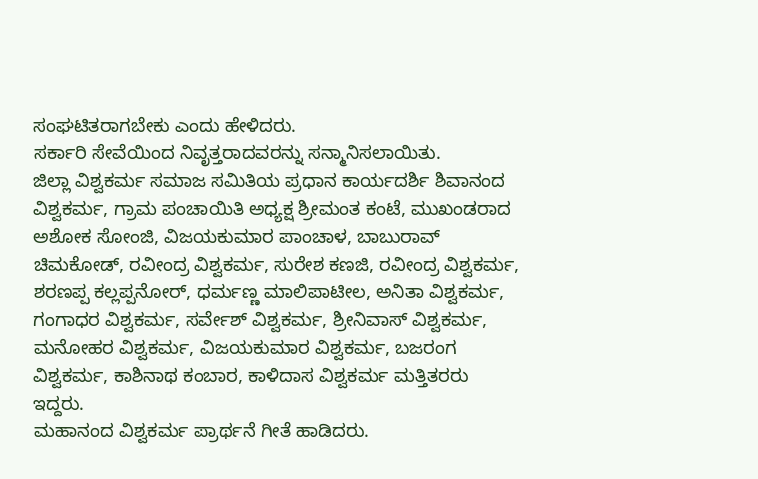ಸಂಘಟಿತರಾಗಬೇಕು ಎಂದು ಹೇಳಿದರು.
ಸರ್ಕಾರಿ ಸೇವೆಯಿಂದ ನಿವೃತ್ತರಾದವರನ್ನು ಸನ್ಮಾನಿಸಲಾಯಿತು.
ಜಿಲ್ಲಾ ವಿಶ್ವಕರ್ಮ ಸಮಾಜ ಸಮಿತಿಯ ಪ್ರಧಾನ ಕಾರ್ಯದರ್ಶಿ ಶಿವಾನಂದ ವಿಶ್ವಕರ್ಮ, ಗ್ರಾಮ ಪಂಚಾಯಿತಿ ಅಧ್ಯಕ್ಷ ಶ್ರೀಮಂತ ಕಂಟೆ, ಮುಖಂಡರಾದ ಅಶೋಕ ಸೋಂಜಿ, ವಿಜಯಕುಮಾರ ಪಾಂಚಾಳ, ಬಾಬುರಾವ್ ಚಿಮಕೋಡ್, ರವೀಂದ್ರ ವಿಶ್ವಕರ್ಮ, ಸುರೇಶ ಕಣಜಿ, ರವೀಂದ್ರ ವಿಶ್ವಕರ್ಮ, ಶರಣಪ್ಪ ಕಲ್ಲಪ್ಪನೋರ್, ಧರ್ಮಣ್ಣ ಮಾಲಿಪಾಟೀಲ, ಅನಿತಾ ವಿಶ್ವಕರ್ಮ, ಗಂಗಾಧರ ವಿಶ್ವಕರ್ಮ, ಸರ್ವೇಶ್ ವಿಶ್ವಕರ್ಮ, ಶ್ರೀನಿವಾಸ್ ವಿಶ್ವಕರ್ಮ, ಮನೋಹರ ವಿಶ್ವಕರ್ಮ, ವಿಜಯಕುಮಾರ ವಿಶ್ವಕರ್ಮ, ಬಜರಂಗ ವಿಶ್ವಕರ್ಮ, ಕಾಶಿನಾಥ ಕಂಬಾರ, ಕಾಳಿದಾಸ ವಿಶ್ವಕರ್ಮ ಮತ್ತಿತರರು ಇದ್ದರು.
ಮಹಾನಂದ ವಿಶ್ವಕರ್ಮ ಪ್ರಾರ್ಥನೆ ಗೀತೆ ಹಾಡಿದರು.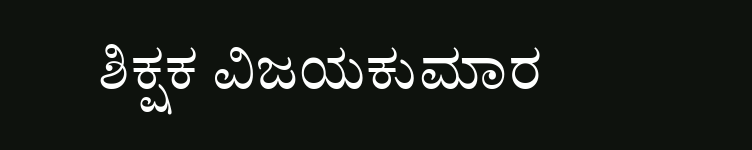ಶಿಕ್ಷಕ ವಿಜಯಕುಮಾರ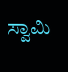ಸ್ವಾಮಿ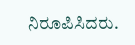ನಿರೂಪಿಸಿದರು.